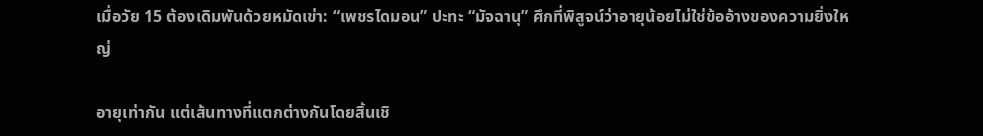เมื่อวัย 15 ต้องเดิมพันด้วยหมัดเข่า: “เพชรไดมอน” ปะทะ “มัจฉานุ” ศึกที่พิสูจน์ว่าอายุน้อยไม่ใช่ข้ออ้างของความยิ่งใหญ่

อายุเท่ากัน แต่เส้นทางที่แตกต่างกันโดยสิ้นเชิ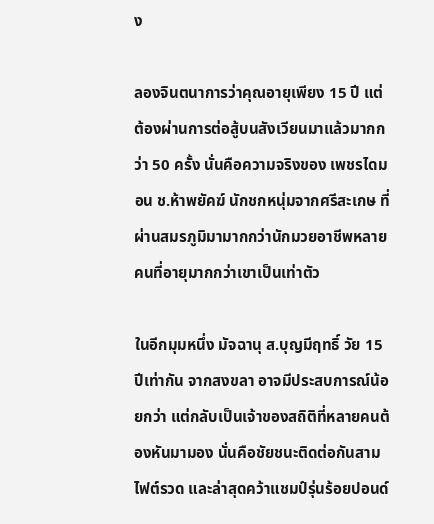ง

ลองจินตนาการว่าคุณอายุเพียง 15 ปี แต่ต้องผ่านการต่อสู้บนสังเวียนมาแล้วมากกว่า 50 ครั้ง นั่นคือความจริงของ เพชรไดมอน ช.ห้าพยัคฆ์ นักชกหนุ่มจากศรีสะเกษ ที่ผ่านสมรภูมิมามากกว่านักมวยอาชีพหลายคนที่อายุมากกว่าเขาเป็นเท่าตัว

ในอีกมุมหนึ่ง มัจฉานุ ส.บุญมีฤทธิ์ วัย 15 ปีเท่ากัน จากสงขลา อาจมีประสบการณ์น้อยกว่า แต่กลับเป็นเจ้าของสถิติที่หลายคนต้องหันมามอง นั่นคือชัยชนะติดต่อกันสามไฟต์รวด และล่าสุดคว้าแชมป์รุ่นร้อยปอนด์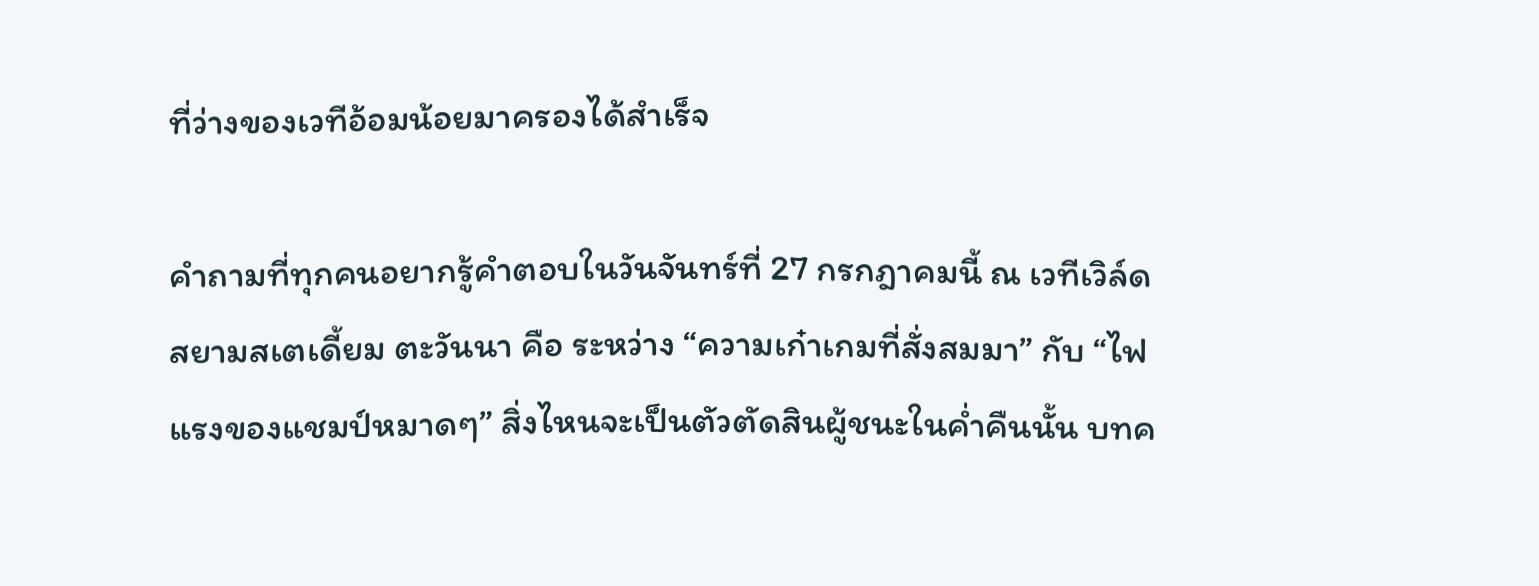ที่ว่างของเวทีอ้อมน้อยมาครองได้สำเร็จ

คำถามที่ทุกคนอยากรู้คำตอบในวันจันทร์ที่ 27 กรกฎาคมนี้ ณ เวทีเวิล์ดสยามสเตเดี้ยม ตะวันนา คือ ระหว่าง “ความเก๋าเกมที่สั่งสมมา” กับ “ไฟแรงของแชมป์หมาดๆ” สิ่งไหนจะเป็นตัวตัดสินผู้ชนะในค่ำคืนนั้น บทค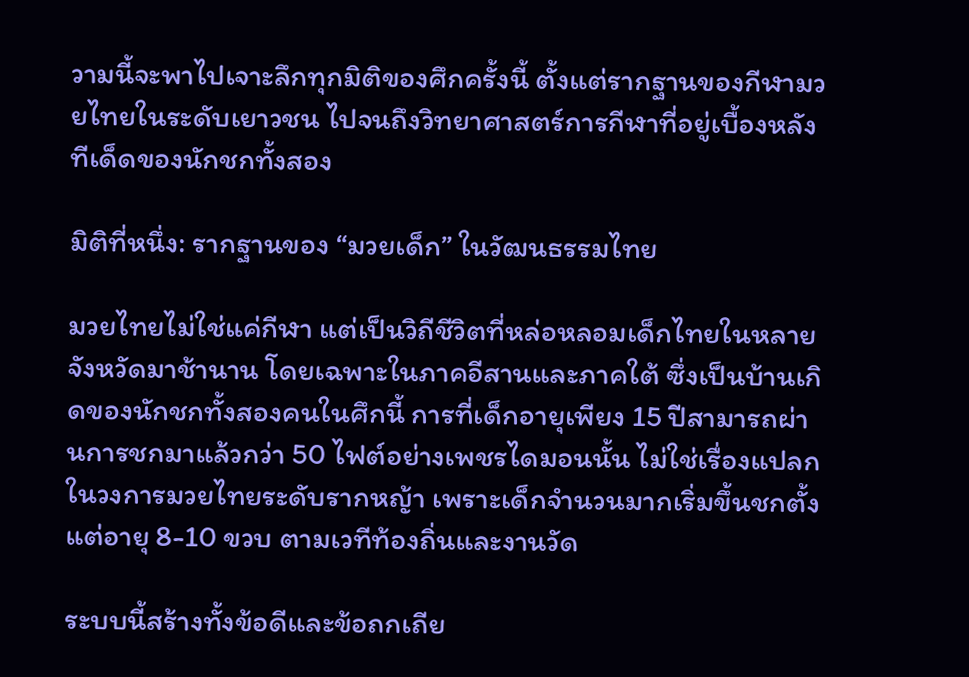วามนี้จะพาไปเจาะลึกทุกมิติของศึกครั้งนี้ ตั้งแต่รากฐานของกีฬามวยไทยในระดับเยาวชน ไปจนถึงวิทยาศาสตร์การกีฬาที่อยู่เบื้องหลังทีเด็ดของนักชกทั้งสอง

มิติที่หนึ่ง: รากฐานของ “มวยเด็ก” ในวัฒนธรรมไทย

มวยไทยไม่ใช่แค่กีฬา แต่เป็นวิถีชีวิตที่หล่อหลอมเด็กไทยในหลายจังหวัดมาช้านาน โดยเฉพาะในภาคอีสานและภาคใต้ ซึ่งเป็นบ้านเกิดของนักชกทั้งสองคนในศึกนี้ การที่เด็กอายุเพียง 15 ปีสามารถผ่านการชกมาแล้วกว่า 50 ไฟต์อย่างเพชรไดมอนนั้น ไม่ใช่เรื่องแปลกในวงการมวยไทยระดับรากหญ้า เพราะเด็กจำนวนมากเริ่มขึ้นชกตั้งแต่อายุ 8-10 ขวบ ตามเวทีท้องถิ่นและงานวัด

ระบบนี้สร้างทั้งข้อดีและข้อถกเถีย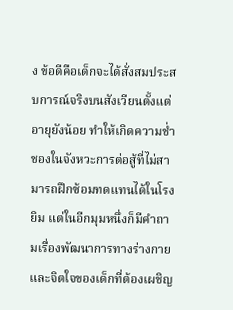ง ข้อดีคือเด็กจะได้สั่งสมประสบการณ์จริงบนสังเวียนตั้งแต่อายุยังน้อย ทำให้เกิดความช่ำชองในจังหวะการต่อสู้ที่ไม่สามารถฝึกซ้อมทดแทนได้ในโรงยิม แต่ในอีกมุมหนึ่งก็มีคำถามเรื่องพัฒนาการทางร่างกายและจิตใจของเด็กที่ต้องเผชิญ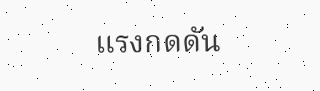แรงกดดัน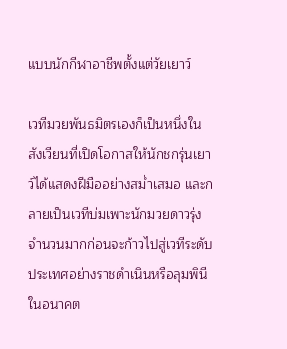แบบนักกีฬาอาชีพตั้งแต่วัยเยาว์

เวทีมวยพันธมิตรเองก็เป็นหนึ่งในสังเวียนที่เปิดโอกาสให้นักชกรุ่นเยาว์ได้แสดงฝีมืออย่างสม่ำเสมอ และกลายเป็นเวทีบ่มเพาะนักมวยดาวรุ่งจำนวนมากก่อนจะก้าวไปสู่เวทีระดับประเทศอย่างราชดำเนินหรือลุมพินีในอนาคต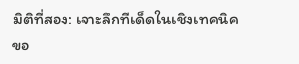มิติที่สอง: เจาะลึกทีเด็ดในเชิงเทคนิคขอ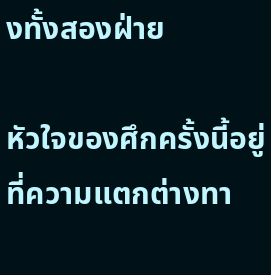งทั้งสองฝ่าย

หัวใจของศึกครั้งนี้อยู่ที่ความแตกต่างทา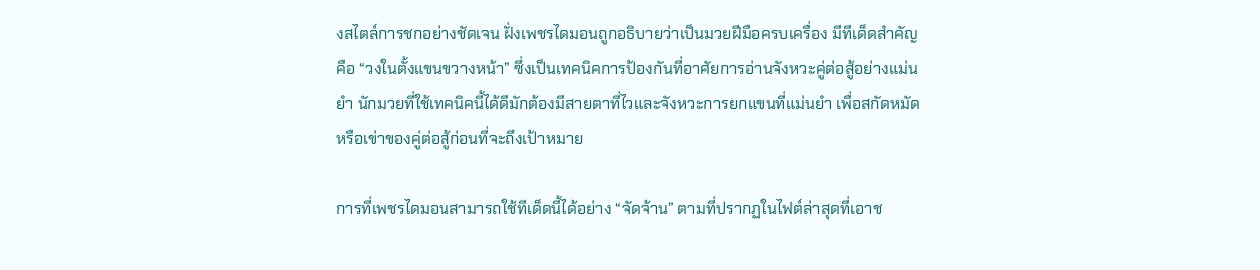งสไตล์การชกอย่างชัดเจน ฝั่งเพชรไดมอนถูกอธิบายว่าเป็นมวยฝีมือครบเครื่อง มีทีเด็ดสำคัญคือ “วงในตั้งแขนขวางหน้า” ซึ่งเป็นเทคนิคการป้องกันที่อาศัยการอ่านจังหวะคู่ต่อสู้อย่างแม่นยำ นักมวยที่ใช้เทคนิคนี้ได้ดีมักต้องมีสายตาที่ไวและจังหวะการยกแขนที่แม่นยำ เพื่อสกัดหมัดหรือเข่าของคู่ต่อสู้ก่อนที่จะถึงเป้าหมาย

การที่เพชรไดมอนสามารถใช้ทีเด็ดนี้ได้อย่าง “จัดจ้าน” ตามที่ปรากฏในไฟต์ล่าสุดที่เอาช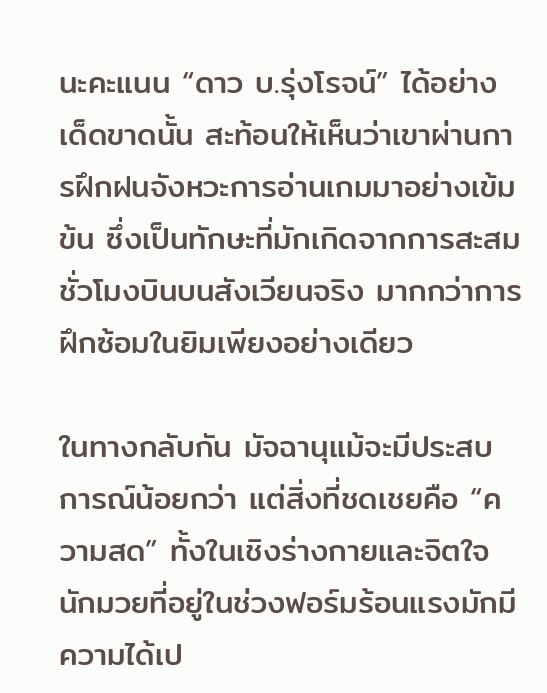นะคะแนน “ดาว บ.รุ่งโรจน์” ได้อย่างเด็ดขาดนั้น สะท้อนให้เห็นว่าเขาผ่านการฝึกฝนจังหวะการอ่านเกมมาอย่างเข้มข้น ซึ่งเป็นทักษะที่มักเกิดจากการสะสมชั่วโมงบินบนสังเวียนจริง มากกว่าการฝึกซ้อมในยิมเพียงอย่างเดียว

ในทางกลับกัน มัจฉานุแม้จะมีประสบการณ์น้อยกว่า แต่สิ่งที่ชดเชยคือ “ความสด” ทั้งในเชิงร่างกายและจิตใจ นักมวยที่อยู่ในช่วงฟอร์มร้อนแรงมักมีความได้เป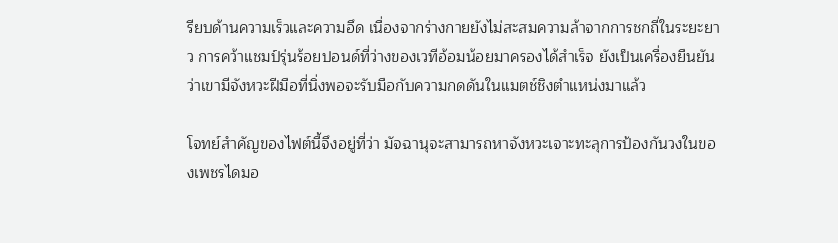รียบด้านความเร็วและความอึด เนื่องจากร่างกายยังไม่สะสมความล้าจากการชกถี่ในระยะยาว การคว้าแชมป์รุ่นร้อยปอนด์ที่ว่างของเวทีอ้อมน้อยมาครองได้สำเร็จ ยังเป็นเครื่องยืนยันว่าเขามีจังหวะฝีมือที่นิ่งพอจะรับมือกับความกดดันในแมตช์ชิงตำแหน่งมาแล้ว

โจทย์สำคัญของไฟต์นี้จึงอยู่ที่ว่า มัจฉานุจะสามารถหาจังหวะเจาะทะลุการป้องกันวงในของเพชรไดมอ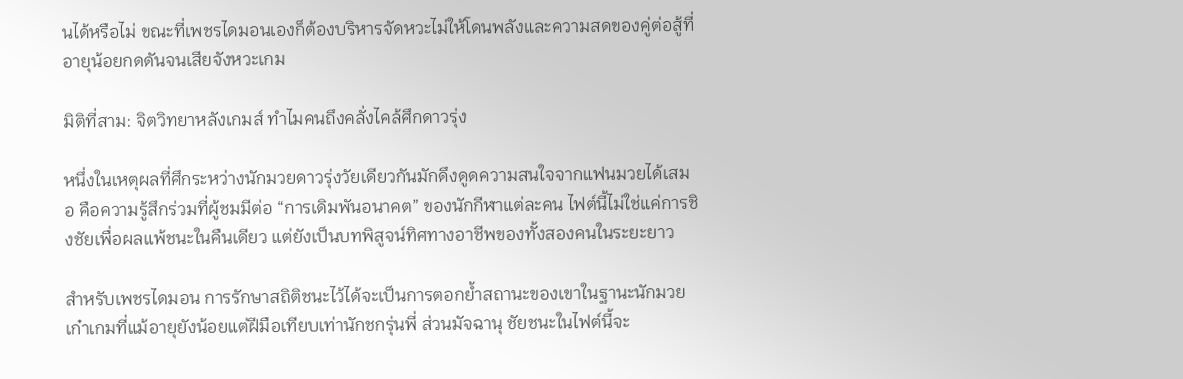นได้หรือไม่ ขณะที่เพชรไดมอนเองก็ต้องบริหารจัดหวะไม่ให้โดนพลังและความสดของคู่ต่อสู้ที่อายุน้อยกดดันจนเสียจังหวะเกม

มิติที่สาม: จิตวิทยาหลังเกมส์ ทำไมคนถึงคลั่งไคล้ศึกดาวรุ่ง

หนึ่งในเหตุผลที่ศึกระหว่างนักมวยดาวรุ่งวัยเดียวกันมักดึงดูดความสนใจจากแฟนมวยได้เสมอ คือความรู้สึกร่วมที่ผู้ชมมีต่อ “การเดิมพันอนาคต” ของนักกีฬาแต่ละคน ไฟต์นี้ไม่ใช่แค่การชิงชัยเพื่อผลแพ้ชนะในคืนเดียว แต่ยังเป็นบทพิสูจน์ทิศทางอาชีพของทั้งสองคนในระยะยาว

สำหรับเพชรไดมอน การรักษาสถิติชนะไว้ได้จะเป็นการตอกย้ำสถานะของเขาในฐานะนักมวยเก๋าเกมที่แม้อายุยังน้อยแต่ฝีมือเทียบเท่านักชกรุ่นพี่ ส่วนมัจฉานุ ชัยชนะในไฟต์นี้จะ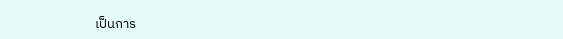เป็นการ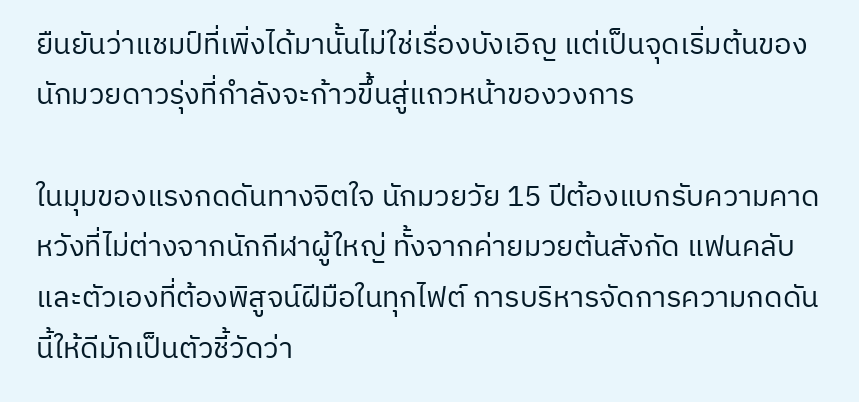ยืนยันว่าแชมป์ที่เพิ่งได้มานั้นไม่ใช่เรื่องบังเอิญ แต่เป็นจุดเริ่มต้นของนักมวยดาวรุ่งที่กำลังจะก้าวขึ้นสู่แถวหน้าของวงการ

ในมุมของแรงกดดันทางจิตใจ นักมวยวัย 15 ปีต้องแบกรับความคาดหวังที่ไม่ต่างจากนักกีฬาผู้ใหญ่ ทั้งจากค่ายมวยต้นสังกัด แฟนคลับ และตัวเองที่ต้องพิสูจน์ฝีมือในทุกไฟต์ การบริหารจัดการความกดดันนี้ให้ดีมักเป็นตัวชี้วัดว่า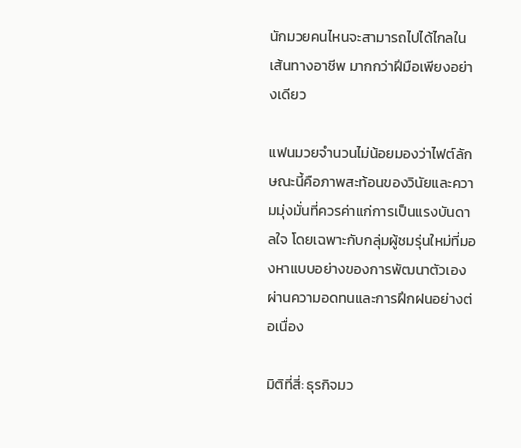นักมวยคนไหนจะสามารถไปได้ไกลในเส้นทางอาชีพ มากกว่าฝีมือเพียงอย่างเดียว

แฟนมวยจำนวนไม่น้อยมองว่าไฟต์ลักษณะนี้คือภาพสะท้อนของวินัยและความมุ่งมั่นที่ควรค่าแก่การเป็นแรงบันดาลใจ โดยเฉพาะกับกลุ่มผู้ชมรุ่นใหม่ที่มองหาแบบอย่างของการพัฒนาตัวเองผ่านความอดทนและการฝึกฝนอย่างต่อเนื่อง

มิติที่สี่: ธุรกิจมว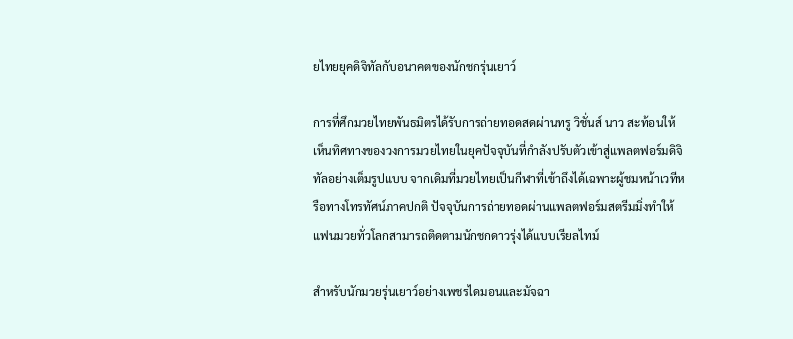ยไทยยุคดิจิทัลกับอนาคตของนักชกรุ่นเยาว์

การที่ศึกมวยไทยพันธมิตรได้รับการถ่ายทอดสดผ่านทรู วิชั่นส์ นาว สะท้อนให้เห็นทิศทางของวงการมวยไทยในยุคปัจจุบันที่กำลังปรับตัวเข้าสู่แพลตฟอร์มดิจิทัลอย่างเต็มรูปแบบ จากเดิมที่มวยไทยเป็นกีฬาที่เข้าถึงได้เฉพาะผู้ชมหน้าเวทีหรือทางโทรทัศน์ภาคปกติ ปัจจุบันการถ่ายทอดผ่านแพลตฟอร์มสตรีมมิ่งทำให้แฟนมวยทั่วโลกสามารถติดตามนักชกดาวรุ่งได้แบบเรียลไทม์

สำหรับนักมวยรุ่นเยาว์อย่างเพชรไดมอนและมัจฉา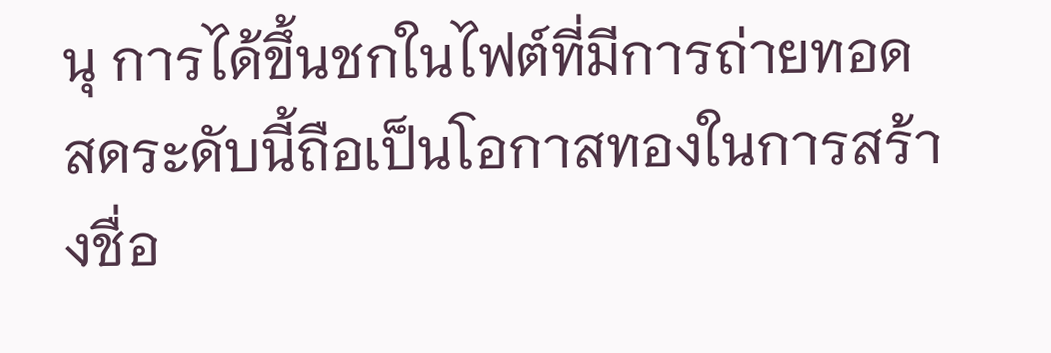นุ การได้ขึ้นชกในไฟต์ที่มีการถ่ายทอดสดระดับนี้ถือเป็นโอกาสทองในการสร้างชื่อ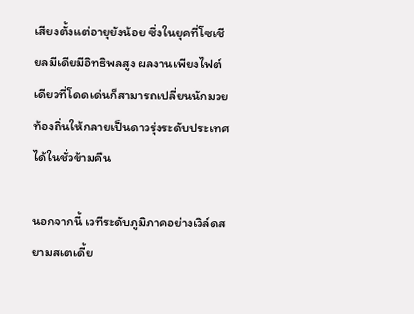เสียงตั้งแต่อายุยังน้อย ซึ่งในยุคที่โซเชียลมีเดียมีอิทธิพลสูง ผลงานเพียงไฟต์เดียวที่โดดเด่นก็สามารถเปลี่ยนนักมวยท้องถิ่นให้กลายเป็นดาวรุ่งระดับประเทศได้ในชั่วข้ามคืน

นอกจากนี้ เวทีระดับภูมิภาคอย่างเวิล์ดสยามสเตเดี้ย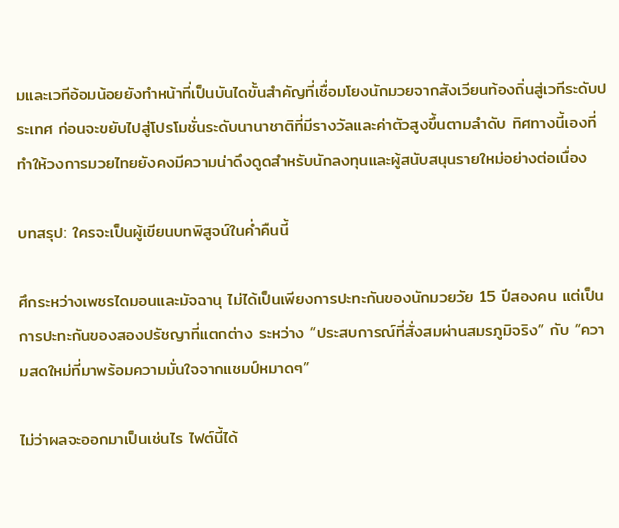มและเวทีอ้อมน้อยยังทำหน้าที่เป็นบันไดขั้นสำคัญที่เชื่อมโยงนักมวยจากสังเวียนท้องถิ่นสู่เวทีระดับประเทศ ก่อนจะขยับไปสู่โปรโมชั่นระดับนานาชาติที่มีรางวัลและค่าตัวสูงขึ้นตามลำดับ ทิศทางนี้เองที่ทำให้วงการมวยไทยยังคงมีความน่าดึงดูดสำหรับนักลงทุนและผู้สนับสนุนรายใหม่อย่างต่อเนื่อง

บทสรุป: ใครจะเป็นผู้เขียนบทพิสูจน์ในค่ำคืนนี้

ศึกระหว่างเพชรไดมอนและมัจฉานุ ไม่ได้เป็นเพียงการปะทะกันของนักมวยวัย 15 ปีสองคน แต่เป็นการปะทะกันของสองปรัชญาที่แตกต่าง ระหว่าง “ประสบการณ์ที่สั่งสมผ่านสมรภูมิจริง” กับ “ความสดใหม่ที่มาพร้อมความมั่นใจจากแชมป์หมาดๆ”

ไม่ว่าผลจะออกมาเป็นเช่นไร ไฟต์นี้ได้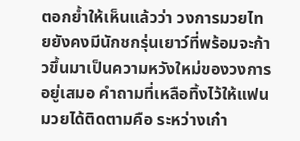ตอกย้ำให้เห็นแล้วว่า วงการมวยไทยยังคงมีนักชกรุ่นเยาว์ที่พร้อมจะก้าวขึ้นมาเป็นความหวังใหม่ของวงการอยู่เสมอ คำถามที่เหลือทิ้งไว้ให้แฟนมวยได้ติดตามคือ ระหว่างเก๋า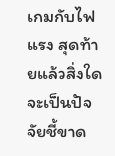เกมกับไฟแรง สุดท้ายแล้วสิ่งใดจะเป็นปัจจัยชี้ขาด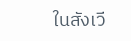ในสังเวี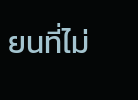ยนที่ไม่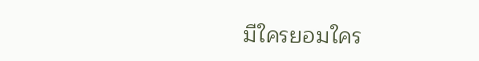มีใครยอมใคร